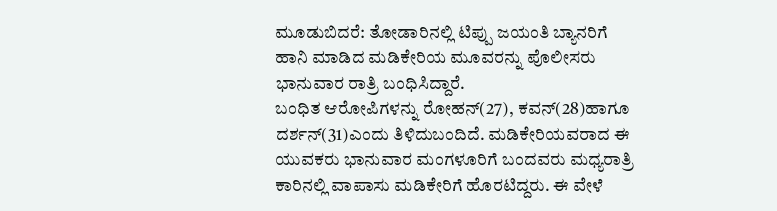ಮೂಡುಬಿದರೆ: ತೋಡಾರಿನಲ್ಲಿ ಟಿಪ್ಪು ಜಯಂತಿ ಬ್ಯಾನರಿಗೆ ಹಾನಿ ಮಾಡಿದ ಮಡಿಕೇರಿಯ ಮೂವರನ್ನು ಪೊಲೀಸರು ಭಾನುವಾರ ರಾತ್ರಿ ಬಂಧಿಸಿದ್ದಾರೆ.
ಬಂಧಿತ ಆರೋಪಿಗಳನ್ನು ರೋಹನ್(27), ಕವನ್(28)ಹಾಗೂ ದರ್ಶನ್(31)ಎಂದು ತಿಳಿದುಬಂದಿದೆ. ಮಡಿಕೇರಿಯವರಾದ ಈ ಯುವಕರು ಭಾನುವಾರ ಮಂಗಳೂರಿಗೆ ಬಂದವರು ಮಧ್ಯರಾತ್ರಿ ಕಾರಿನಲ್ಲಿ ವಾಪಾಸು ಮಡಿಕೇರಿಗೆ ಹೊರಟಿದ್ದರು. ಈ ವೇಳೆ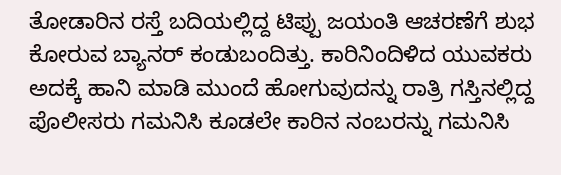ತೋಡಾರಿನ ರಸ್ತೆ ಬದಿಯಲ್ಲಿದ್ದ ಟಿಪ್ಪು ಜಯಂತಿ ಆಚರಣೆಗೆ ಶುಭ ಕೋರುವ ಬ್ಯಾನರ್ ಕಂಡುಬಂದಿತ್ತು. ಕಾರಿನಿಂದಿಳಿದ ಯುವಕರು ಅದಕ್ಕೆ ಹಾನಿ ಮಾಡಿ ಮುಂದೆ ಹೋಗುವುದನ್ನು ರಾತ್ರಿ ಗಸ್ತಿನಲ್ಲಿದ್ದ ಪೊಲೀಸರು ಗಮನಿಸಿ ಕೂಡಲೇ ಕಾರಿನ ನಂಬರನ್ನು ಗಮನಿಸಿ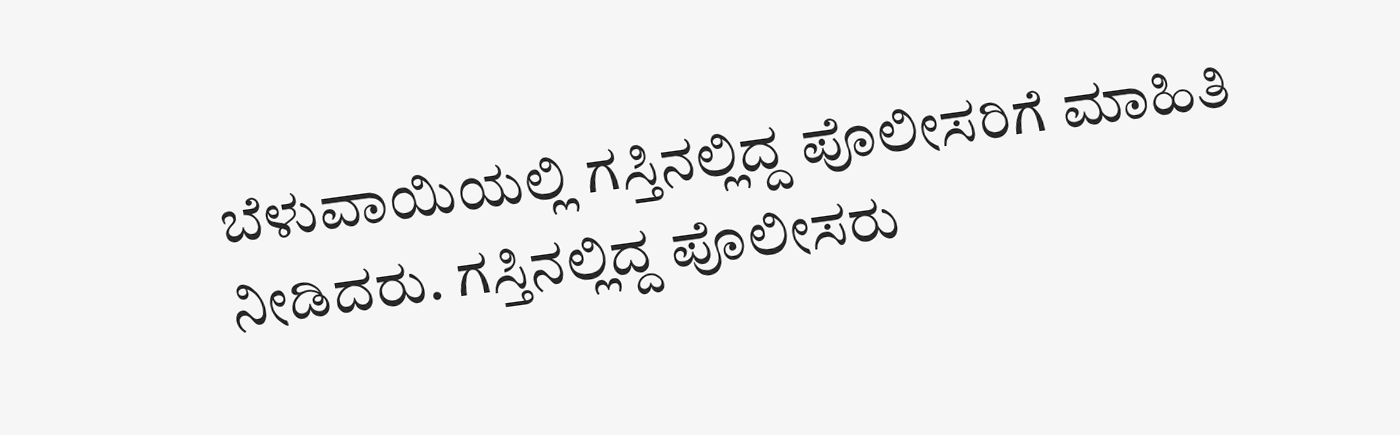ಬೆಳುವಾಯಿಯಲ್ಲಿ ಗಸ್ತಿನಲ್ಲಿದ್ದ ಪೊಲೀಸರಿಗೆ ಮಾಹಿತಿ ನೀಡಿದರು. ಗಸ್ತಿನಲ್ಲಿದ್ದ ಪೊಲೀಸರು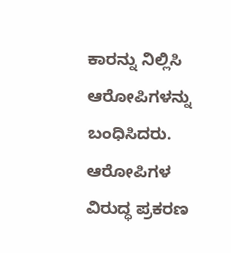ಕಾರನ್ನು ನಿಲ್ಲಿಸಿ ಆರೋಪಿಗಳನ್ನು ಬಂಧಿಸಿದರು. ಆರೋಪಿಗಳ ವಿರುದ್ಧ ಪ್ರಕರಣ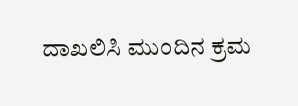ದಾಖಲಿಸಿ ಮುಂದಿನ ಕ್ರಮ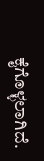ಕೈಗೊಳ್ಳಲಾಗಿದೆ.